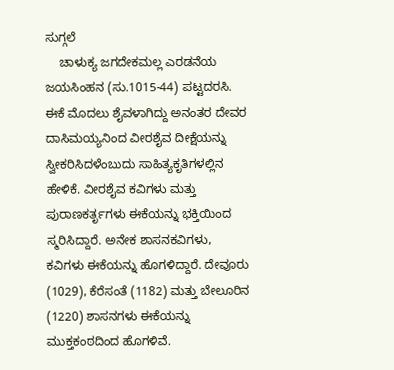ಸುಗ್ಗಲೆ
    ಚಾಳುಕ್ಯ ಜಗದೇಕಮಲ್ಲ ಎರಡನೆಯ ಜಯಸಿಂಹನ (ಸು.1015-44) ಪಟ್ಟದರಸಿ. ಈಕೆ ಮೊದಲು ಶೈವಳಾಗಿದ್ದು ಅನಂತರ ದೇವರ ದಾಸಿಮಯ್ಯನಿಂದ ವೀರಶೈವ ದೀಕ್ಷೆಯನ್ನು ಸ್ವೀಕರಿಸಿದಳೆಂಬುದು ಸಾಹಿತ್ಯಕೃತಿಗಳಲ್ಲಿನ ಹೇಳಿಕೆ. ವೀರಶೈವ ಕವಿಗಳು ಮತ್ತು ಪುರಾಣಕರ್ತೃಗಳು ಈಕೆಯನ್ನು ಭಕ್ತಿಯಿಂದ ಸ್ಮರಿಸಿದ್ದಾರೆ. ಅನೇಕ ಶಾಸನಕವಿಗಳು, ಕವಿಗಳು ಈಕೆಯನ್ನು ಹೊಗಳಿದ್ದಾರೆ. ದೇವೂರು (1029), ಕೆರೆಸಂತೆ (1182) ಮತ್ತು ಬೇಲೂರಿನ (1220) ಶಾಸನಗಳು ಈಕೆಯನ್ನು ಮುಕ್ತಕಂಠದಿಂದ ಹೊಗಳಿವೆ.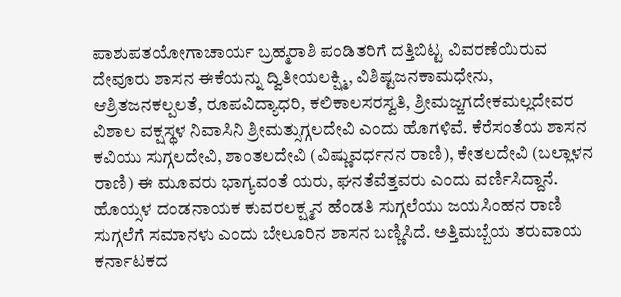ಪಾಶುಪತಯೋಗಾಚಾರ್ಯ ಬ್ರಹ್ಮರಾಶಿ ಪಂಡಿತರಿಗೆ ದತ್ತಿಬಿಟ್ಟ ವಿವರಣೆಯಿರುವ ದೇವೂರು ಶಾಸನ ಈಕೆಯನ್ನು ದ್ವಿತೀಯಲಕ್ಷ್ಮಿ, ವಿಶಿಷ್ಟಜನಕಾಮಧೇನು, ಆಶ್ರಿತಜನಕಲ್ಪಲತೆ, ರೂಪವಿದ್ಯಾಧರಿ, ಕಲಿಕಾಲಸರಸ್ವತಿ, ಶ್ರೀಮಜ್ಜಗದೇಕಮಲ್ಲದೇವರ ವಿಶಾಲ ವಕ್ಷಸ್ಥಳ ನಿವಾಸಿನಿ ಶ್ರೀಮತ್ಸುಗ್ಗಲದೇವಿ ಎಂದು ಹೊಗಳಿವೆ. ಕೆರೆಸಂತೆಯ ಶಾಸನ ಕವಿಯು ಸುಗ್ಗಲದೇವಿ, ಶಾಂತಲದೇವಿ (ವಿಷ್ಣುವರ್ಧನನ ರಾಣಿ), ಕೇತಲದೇವಿ (ಬಲ್ಲಾಳನ ರಾಣಿ) ಈ ಮೂವರು ಭಾಗ್ಯವಂತೆ ಯರು, ಘನತೆವೆತ್ತವರು ಎಂದು ವರ್ಣಿಸಿದ್ದಾನೆ. ಹೊಯ್ಸಳ ದಂಡನಾಯಕ ಕುವರಲಕ್ಷ್ಮನ ಹೆಂಡತಿ ಸುಗ್ಗಲೆಯು ಜಯಸಿಂಹನ ರಾಣಿ ಸುಗ್ಗಲೆಗೆ ಸಮಾನಳು ಎಂದು ಬೇಲೂರಿನ ಶಾಸನ ಬಣ್ಣಿಸಿದೆ. ಅತ್ತಿಮಬ್ಬೆಯ ತರುವಾಯ ಕರ್ನಾಟಕದ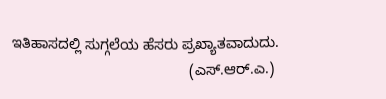ಇತಿಹಾಸದಲ್ಲಿ ಸುಗ್ಗಲೆಯ ಹೆಸರು ಪ್ರಖ್ಯಾತವಾದುದು.
                                            (ಎಸ್.ಆರ್.ಎ.)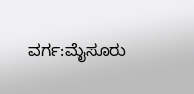ವರ್ಗ:ಮೈಸೂರು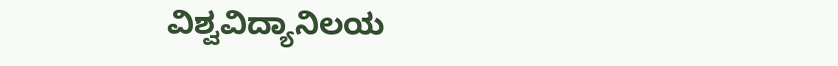ವಿಶ್ವವಿದ್ಯಾನಿಲಯ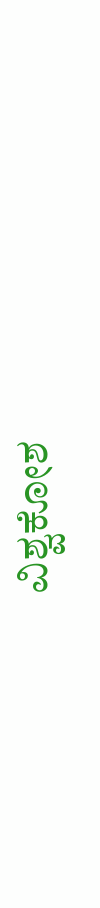ವಿಶ್ವಕೋಶ